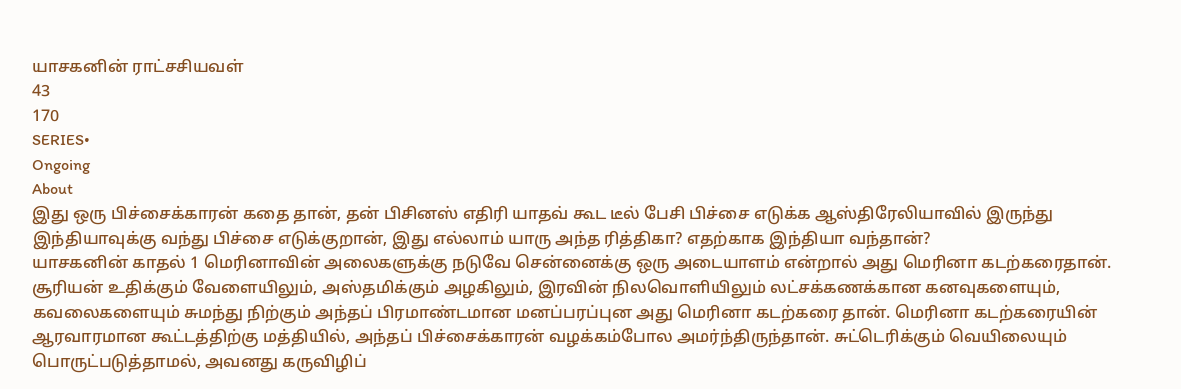யாசகனின் ராட்சசியவள்
43
170
SERIES•
Ongoing
About
இது ஒரு பிச்சைக்காரன் கதை தான், தன் பிசினஸ் எதிரி யாதவ் கூட டீல் பேசி பிச்சை எடுக்க ஆஸ்திரேலியாவில் இருந்து இந்தியாவுக்கு வந்து பிச்சை எடுக்குறான், இது எல்லாம் யாரு அந்த ரித்திகா? எதற்காக இந்தியா வந்தான்?
யாசகனின் காதல் 1 மெரினாவின் அலைகளுக்கு நடுவே சென்னைக்கு ஒரு அடையாளம் என்றால் அது மெரினா கடற்கரைதான். சூரியன் உதிக்கும் வேளையிலும், அஸ்தமிக்கும் அழகிலும், இரவின் நிலவொளியிலும் லட்சக்கணக்கான கனவுகளையும், கவலைகளையும் சுமந்து நிற்கும் அந்தப் பிரமாண்டமான மனப்பரப்புன அது மெரினா கடற்கரை தான். மெரினா கடற்கரையின் ஆரவாரமான கூட்டத்திற்கு மத்தியில், அந்தப் பிச்சைக்காரன் வழக்கம்போல அமர்ந்திருந்தான். சுட்டெரிக்கும் வெயிலையும் பொருட்படுத்தாமல், அவனது கருவிழிப்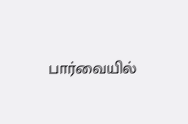பார்வையில்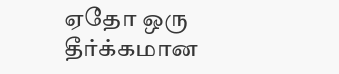ஏதோ ஒரு தீர்க்கமான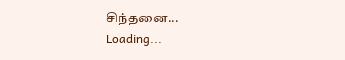சிந்தனை...
Loading...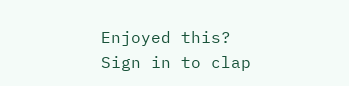Enjoyed this?
Sign in to clap